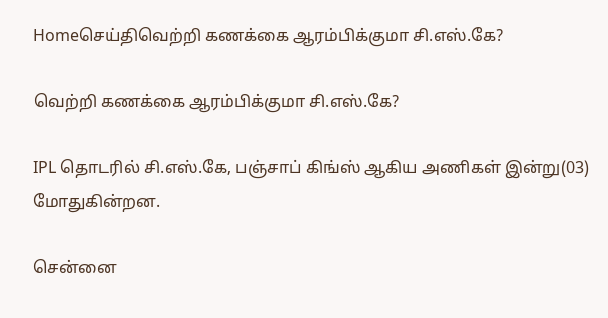Homeசெய்திவெற்றி கணக்கை ஆரம்பிக்குமா சி.எஸ்.கே?

வெற்றி கணக்கை ஆரம்பிக்குமா சி.எஸ்.கே?

IPL தொடரில் சி.எஸ்.கே, பஞ்சாப் கிங்ஸ் ஆகிய அணிகள் இன்று(03) மோதுகின்றன.

சென்னை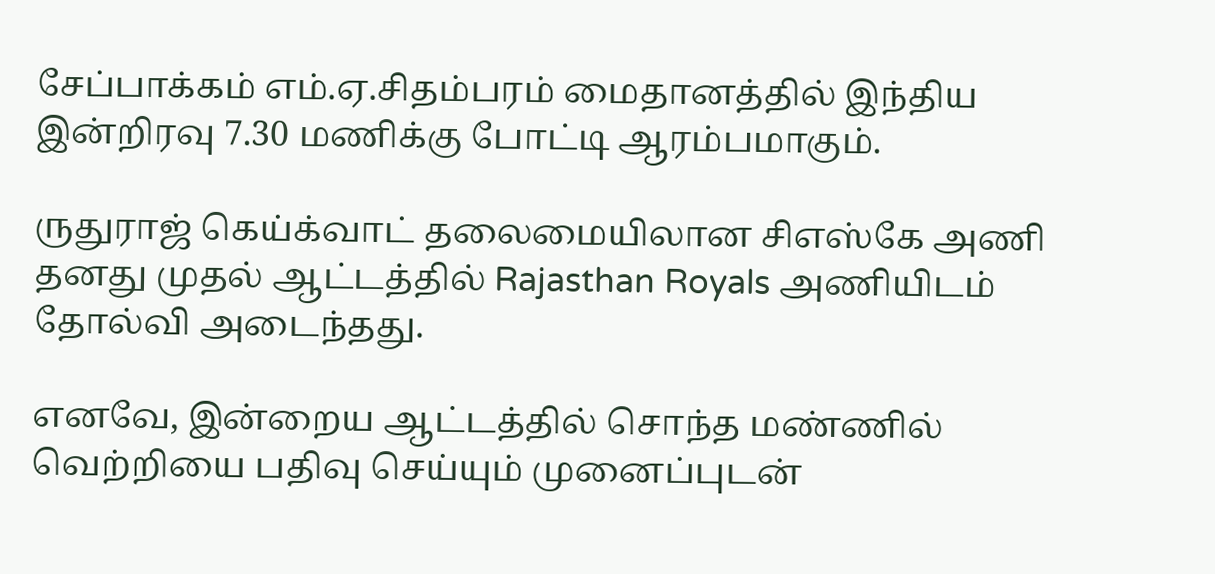சேப்பாக்கம் எம்.ஏ.சிதம்பரம் மைதானத்தில் இந்திய இன்றிரவு 7.30 மணிக்கு போட்டி ஆரம்பமாகும்.

ருதுராஜ் கெய்க்வாட் தலைமையிலான சிஎஸ்கே அணி தனது முதல் ஆட்டத்தில் Rajasthan Royals அணியிடம் தோல்வி அடைந்தது.

எனவே, இன்றைய ஆட்டத்தில் சொந்த மண்ணில் வெற்றியை பதிவு செய்யும் முனைப்புடன்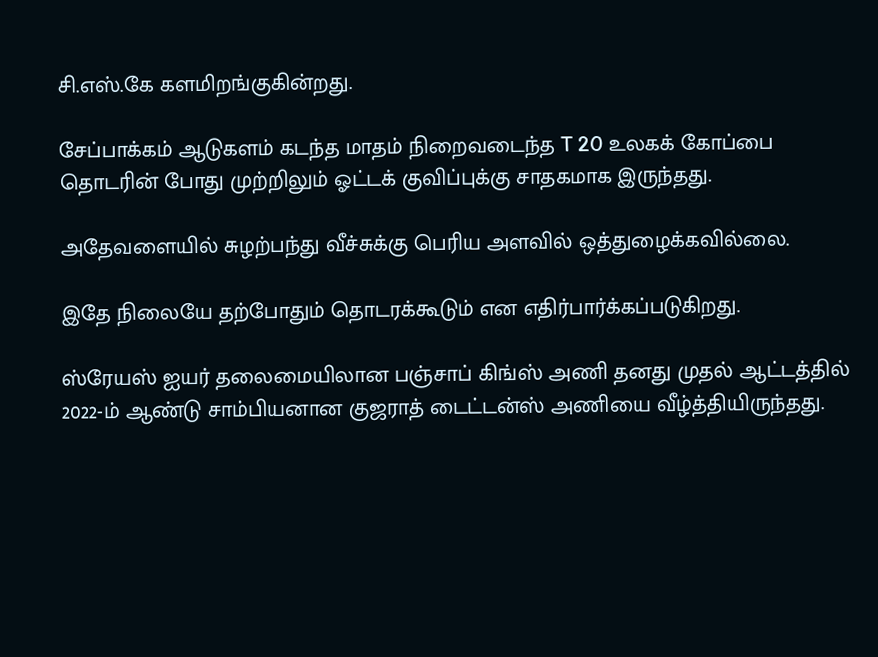சி.எஸ்.கே களமிறங்குகின்றது.

சேப்பாக்கம் ஆடுகளம் கடந்த மாதம் நிறைவடைந்த T 20 உலகக் கோப்பை தொடரின் போது முற்றிலும் ஓட்டக் குவிப்புக்கு சாதகமாக இருந்தது.

அதேவளையில் சுழற்பந்து வீச்சுக்கு பெரிய அளவில் ஒத்துழைக்கவில்லை.

இதே நிலையே தற்போதும் தொடரக்கூடும் என எதிர்பார்க்கப்படுகிறது.

ஸ்ரேயஸ் ஐயர் தலைமையிலான பஞ்சாப் கிங்ஸ் அணி தனது முதல் ஆட்டத்தில் 2022-ம் ஆண்டு சாம்பியனான குஜராத் டைட்டன்ஸ் அணியை வீழ்த்தியிருந்தது.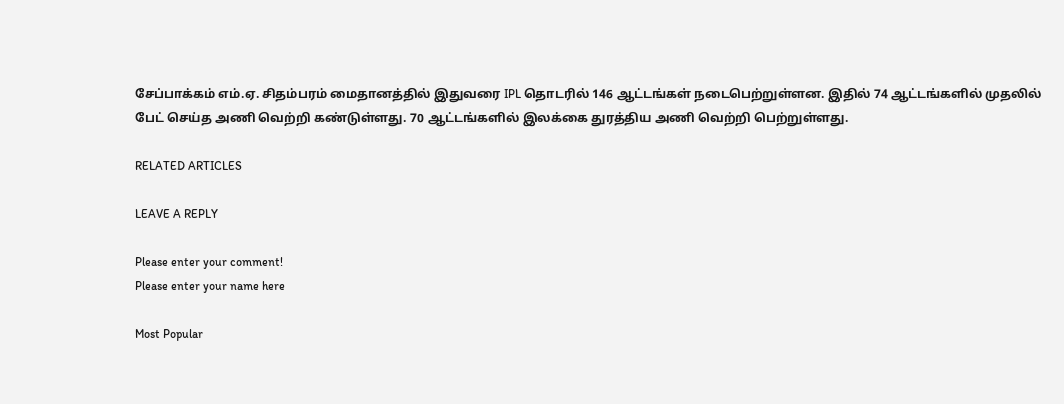சேப்பாக்கம் எம்.ஏ. சிதம்பரம் மைதானத்தில் இதுவரை IPL தொடரில் 146 ஆட்டங்கள் நடைபெற்றுள்ளன. இதில் 74 ஆட்டங்களில் முதலில் பேட் செய்த அணி வெற்றி கண்டுள்ளது. 70 ஆட்டங்களில் இலக்கை துரத்திய அணி வெற்றி பெற்றுள்ளது.

RELATED ARTICLES

LEAVE A REPLY

Please enter your comment!
Please enter your name here

Most Popular